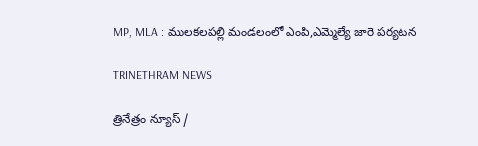MP, MLA : ములకలపల్లి మండలంలో ఎంపి,ఎమ్మెల్యే జారె పర్యటన

TRINETHRAM NEWS

త్రినేత్రం న్యూస్ /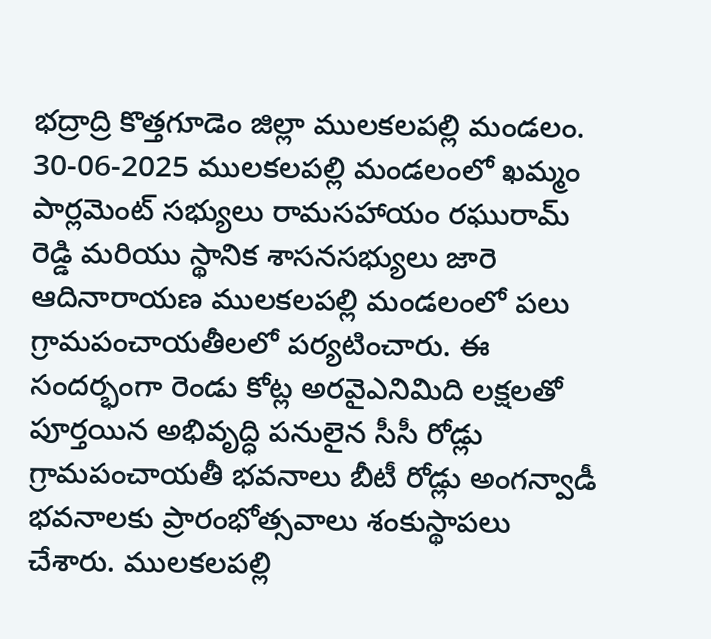భద్రాద్రి కొత్తగూడెం జిల్లా ములకలపల్లి మండలం. 30-06-2025 ములకలపల్లి మండలంలో ఖమ్మం పార్లమెంట్ సభ్యులు రామసహాయం రఘురామ్ రెడ్డి మరియు స్థానిక శాసనసభ్యులు జారె ఆదినారాయణ ములకలపల్లి మండలంలో పలు గ్రామపంచాయతీలలో పర్యటించారు. ఈ సందర్భంగా రెండు కోట్ల అరవైఎనిమిది లక్షలతో పూర్తయిన అభివృద్ధి పనులైన సీసీ రోడ్లు గ్రామపంచాయతీ భవనాలు బీటీ రోడ్లు అంగన్వాడీ భవనాలకు ప్రారంభోత్సవాలు శంకుస్థాపలు చేశారు. ములకలపల్లి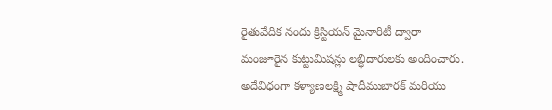రైతువేదిక నందు క్రిస్టియన్ మైనారిటీ ద్వారా మంజూరైన కుట్టుమిషన్లు లబ్ధిదారులకు అందించారు. అదేవిధంగా కళ్యాణలక్ష్మి షాదీముబారక్ మరియు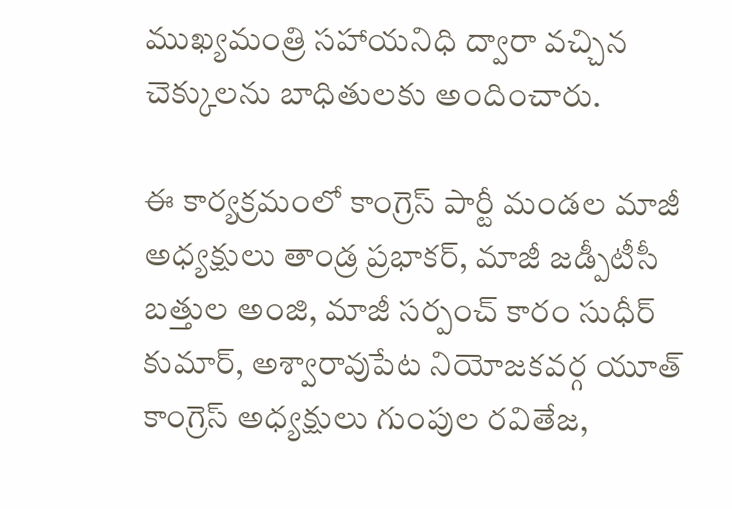ముఖ్యమంత్రి సహాయనిధి ద్వారా వచ్చిన చెక్కులను బాధితులకు అందించారు.

ఈ కార్యక్రమంలో కాంగ్రెస్ పార్టీ మండల మాజీ అధ్యక్షులు తాండ్ర ప్రభాకర్, మాజీ జడ్పీటీసీ బత్తుల అంజి, మాజీ సర్పంచ్ కారం సుధీర్ కుమార్, అశ్వారావుపేట నియోజకవర్గ యూత్ కాంగ్రెస్ అధ్యక్షులు గుంపుల రవితేజ,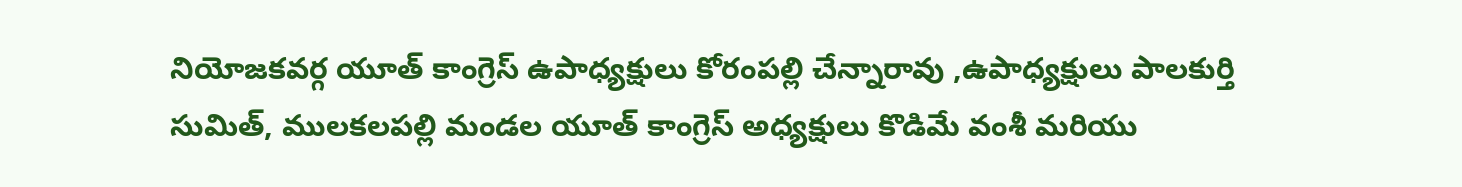నియోజకవర్గ యూత్ కాంగ్రెస్ ఉపాధ్యక్షులు కోరంపల్లి చేన్నారావు ,ఉపాధ్యక్షులు పాలకుర్తి సుమిత్, ములకలపల్లి మండల యూత్ కాంగ్రెస్ అధ్యక్షులు కొడిమే వంశీ మరియు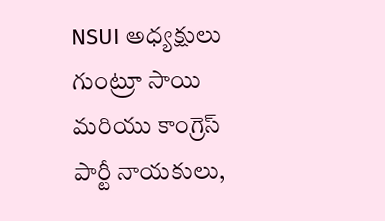NSUI అధ్యక్షులు గుంట్రూ సాయి మరియు కాంగ్రెస్ పార్టీ నాయకులు,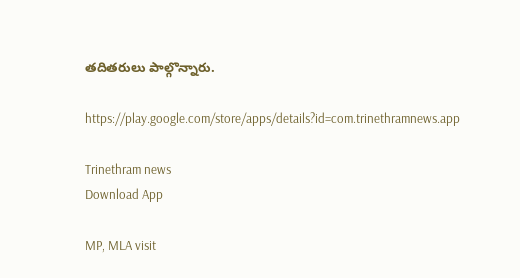తదితరులు పాల్గొన్నారు.

https://play.google.com/store/apps/details?id=com.trinethramnews.app

Trinethram news
Download App

MP, MLA visit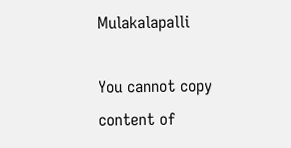Mulakalapalli

You cannot copy content of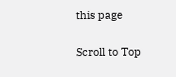this page

Scroll to Top